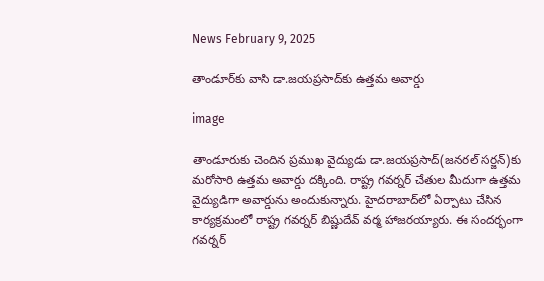News February 9, 2025

తాండూర్‌కు వాసి డా.జయప్రసాద్‌కు ఉత్తమ అవార్డు

image

తాండూరుకు చెందిన ప్రముఖ వైద్యుడు డా.జయప్రసాద్(జనరల్ సర్జన్)కు మరోసారి ఉత్తమ అవార్డు దక్కింది. రాష్ట్ర గవర్నర్ చేతుల మీదుగా ఉత్తమ వైద్యుడిగా అవార్డును అందుకున్నారు. హైదరాబాద్‌లో ఏర్పాటు చేసిన కార్యక్రమంలో రాష్ట్ర గవర్నర్ బిష్ణుదేవ్ వర్మ హాజరయ్యారు. ఈ సందర్భంగా గవర్నర్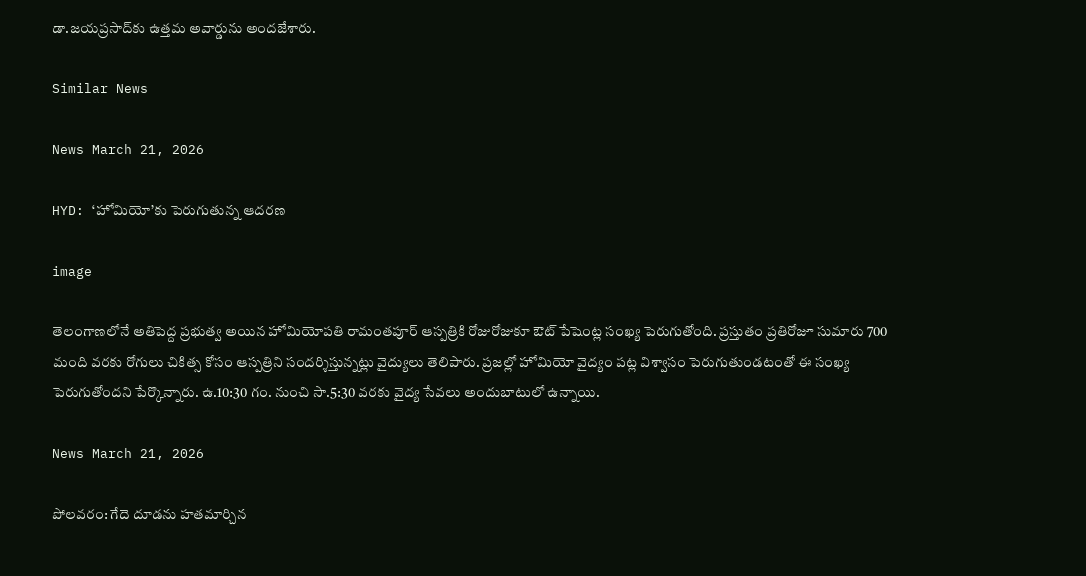డా.జయప్రసాద్‌కు ఉత్తమ అవార్డును అందజేశారు.

Similar News

News March 21, 2026

HYD: ‘హోమియో’కు పెరుగుతున్న ఆదరణ

image

తెలంగాణలోనే అతిపెద్ద ప్రభుత్వ అయిన హోమియోపతి రామంతపూర్‌ ఆస్పత్రికి రోజురోజుకూ ఔట్ పేషెంట్ల సంఖ్య పెరుగుతోంది. ప్రస్తుతం ప్రతిరోజూ సుమారు 700 మంది వరకు రోగులు చికిత్స కోసం ఆస్పత్రిని సందర్శిస్తున్నట్లు వైద్యులు తెలిపారు. ప్రజల్లో హోమియో వైద్యం పట్ల విశ్వాసం పెరుగుతుండటంతో ఈ సంఖ్య పెరుగుతోందని పేర్కొన్నారు. ఉ.10:30 గం. నుంచి సా.5:30 వరకు వైద్య సేవలు అందుబాటులో ఉన్నాయి.

News March 21, 2026

పోలవరం: గేదె దూడను హతమార్చిన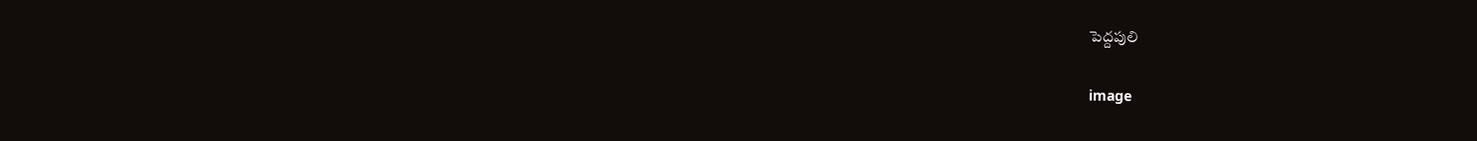పెద్దపులి

image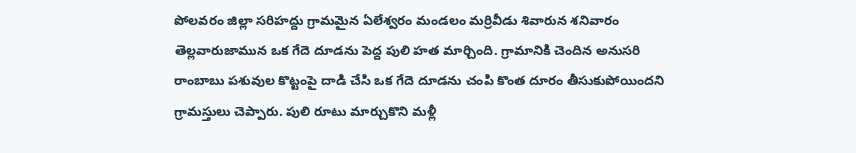పోలవరం జిల్లా సరిహద్దు గ్రామమైన ఏలేశ్వరం మండలం మర్రివీడు శివారున శనివారం తెల్లవారుజామున ఒక గేదె దూడను పెద్ద పులి హత మార్చింది. గ్రామానికి చెందిన అనుసరి రాంబాబు పశువుల కొట్టంపై దాడి చేసి ఒక గేదె దూడను చంపి కొంత దూరం తీసుకుపోయిందని గ్రామస్తులు చెప్పారు. పులి రూటు మార్చుకొని మళ్లీ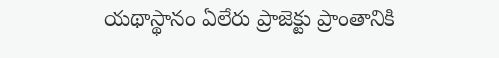యథాస్థానం ఏలేరు ప్రాజెక్టు ప్రాంతానికి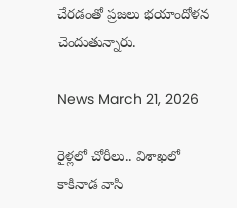చేరడంతో ప్రజలు భయాందోళన చెందుతున్నారు.

News March 21, 2026

రైళ్లలో చోరీలు.. విశాఖలో కాకినాడ వాసి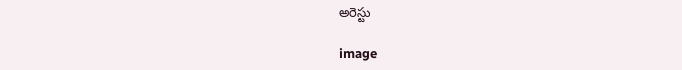అరెస్టు

image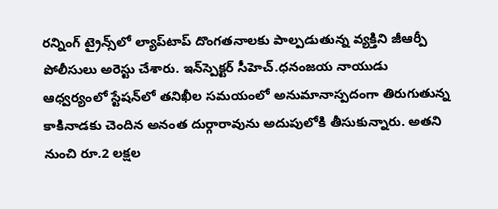రన్నింగ్ ట్రైన్స్‌లో ల్యాప్‌టాప్ దొంగతనాలకు పాల్పడుతున్న వ్యక్తిని జీఆర్పీ పోలీసులు అరెస్టు చేశారు. ఇన్‌స్పెక్టర్‌ సీహెచ్.ధనంజయ నాయుడు ఆధ్వర్యంలో స్టేషన్‌లో తనిఖీల సమయంలో అనుమానాస్పదంగా తిరుగుతున్న కాకినాడకు చెందిన అనంత దుర్గారావును అదుపులోకి తీసుకున్నారు. అతని నుంచి రూ.2 లక్షల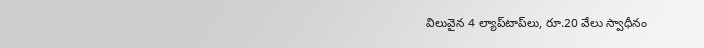విలువైన 4 ల్యాప్‌టాప్‌లు, రూ.20 వేలు స్వాధీనం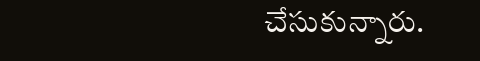చేసుకున్నారు.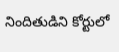నిందితుడిని కోర్టులో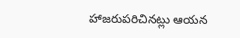హాజరుపరిచినట్లు ఆయన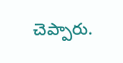చెప్పారు.